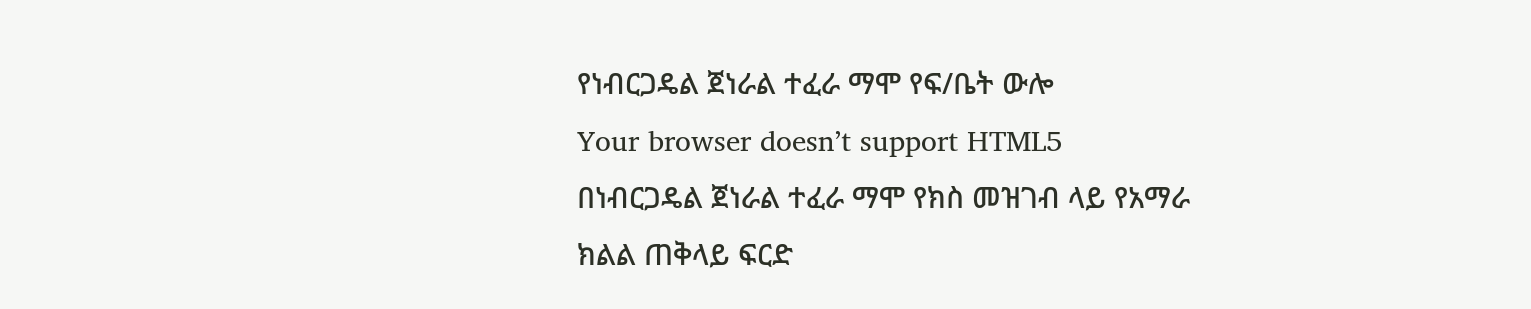የነብርጋዴል ጀነራል ተፈራ ማሞ የፍ/ቤት ውሎ
Your browser doesn’t support HTML5
በነብርጋዴል ጀነራል ተፈራ ማሞ የክስ መዝገብ ላይ የአማራ ክልል ጠቅላይ ፍርድ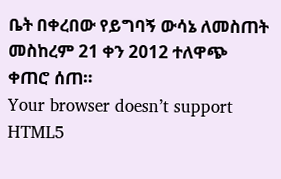ቤት በቀረበው የይግባኝ ውሳኔ ለመስጠት መስከረም 21 ቀን 2012 ተለዋጭ ቀጠሮ ሰጠ።
Your browser doesn’t support HTML5